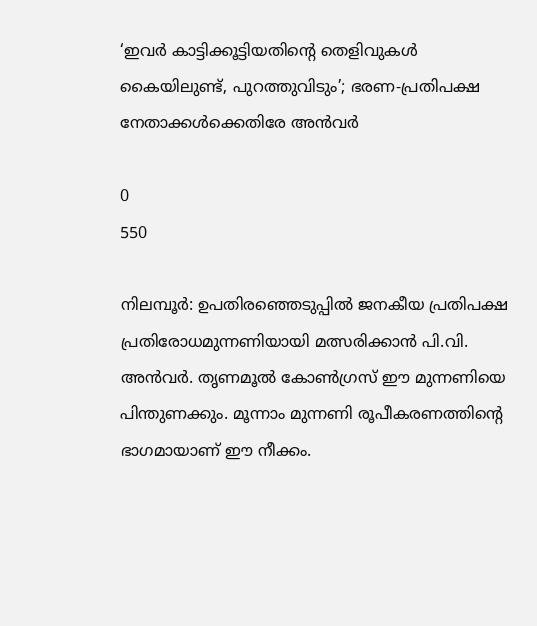‘ഇവർ കാട്ടിക്കൂട്ടിയതിന്റെ തെളിവുകൾ കൈയിലുണ്ട്, പുറത്തുവിടും’; ഭരണ-പ്രതിപക്ഷ നേതാക്കൾക്കെതിരേ അൻവർ

0
550

നിലമ്പൂർ: ഉപതിരഞ്ഞെടുപ്പിൽ ജനകീയ പ്രതിപക്ഷ പ്രതിരോധമുന്നണിയായി മത്സരിക്കാൻ പി.വി. അൻവർ. തൃണമൂൽ കോൺഗ്രസ് ഈ മുന്നണിയെ പിന്തുണക്കും. മൂന്നാം മുന്നണി രൂപീകരണത്തിന്റെ ഭാഗമായാണ് ഈ നീക്കം.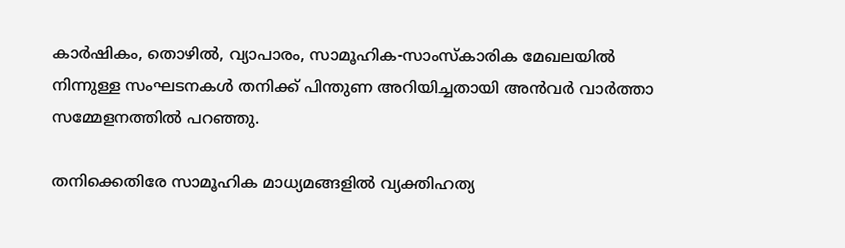കാർഷികം, തൊഴിൽ, വ്യാപാരം, സാമൂഹിക-സാംസ്കാരിക മേഖലയിൽ നിന്നുള്ള സംഘടനകൾ തനിക്ക് പിന്തുണ അറിയിച്ചതായി അൻവർ വാർത്താ സമ്മേളനത്തിൽ പറഞ്ഞു.

തനിക്കെതിരേ സാമൂഹിക മാധ്യമങ്ങളിൽ വ്യക്തിഹത്യ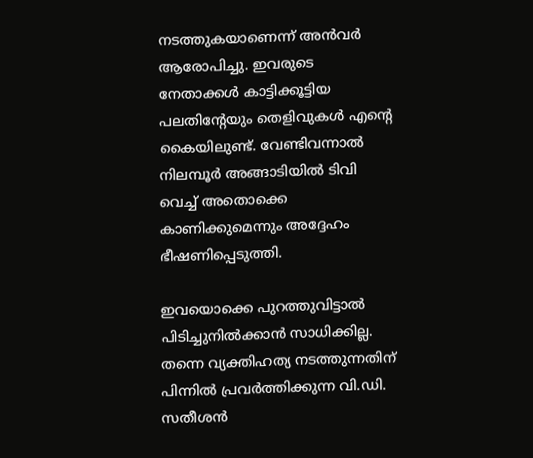നടത്തുകയാണെന്ന് അൻവർ ആരോപിച്ചു. ഇവരുടെ നേതാക്കൾ കാട്ടിക്കൂട്ടിയ പലതിന്റേയും തെളിവുകൾ എന്റെ കൈയിലുണ്ട്. വേണ്ടിവന്നാൽ നിലമ്പൂർ അങ്ങാടിയിൽ ടിവി വെച്ച് അതൊക്കെ കാണിക്കുമെന്നും അദ്ദേഹം ഭീഷണിപ്പെടുത്തി.

ഇവയൊക്കെ പുറത്തുവിട്ടാൽ പിടിച്ചുനിൽക്കാൻ സാധിക്കില്ല. തന്നെ വ്യക്തിഹത്യ നടത്തുന്നതിന് പിന്നിൽ പ്രവർത്തിക്കുന്ന വി.ഡി. സതീശൻ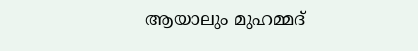ആയാലും മുഹമ്മദ്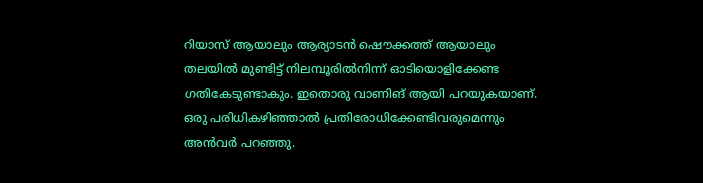റിയാസ് ആയാലും ആര്യാടൻ ഷൌക്കത്ത് ആയാലും തലയിൽ മുണ്ടിട്ട് നിലമ്പൂരിൽനിന്ന് ഓടിയൊളിക്കേണ്ട ഗതികേടുണ്ടാകും. ഇതൊരു വാണിങ് ആയി പറയുകയാണ്. ഒരു പരിധികഴിഞ്ഞാൽ പ്രതിരോധിക്കേണ്ടിവരുമെന്നും അൻവർ പറഞ്ഞു.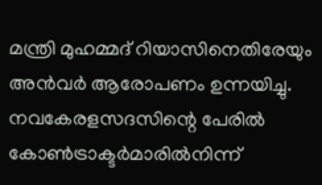മന്ത്രി മുഹമ്മദ് റിയാസിനെതിരേയും അൻവർ ആരോപണം ഉന്നയിച്ചു. നവകേരളസദസിന്റെ പേരിൽ കോൺട്രാക്ടർമാരിൽനിന്ന്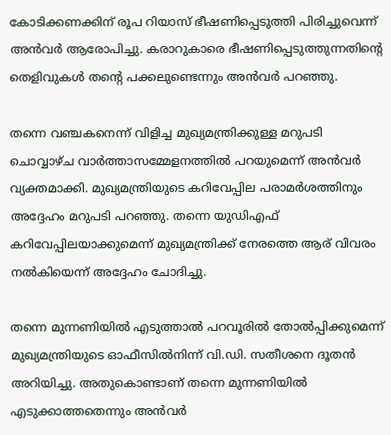കോടിക്കണക്കിന് രൂപ റിയാസ് ഭീഷണിപ്പെടുത്തി പിരിച്ചുവെന്ന് അൻവർ ആരോപിച്ചു. കരാറുകാരെ ഭീഷണിപ്പെടുത്തുന്നതിന്റെ തെളിവുകൾ തന്റെ പക്കലുണ്ടെന്നും അൻവർ പറഞ്ഞു.

തന്നെ വഞ്ചകനെന്ന് വിളിച്ച മുഖ്യമന്ത്രിക്കുള്ള മറുപടി ചൊവ്വാഴ്ച വാർത്താസമ്മേളനത്തിൽ പറയുമെന്ന് അൻവർ വ്യക്തമാക്കി. മുഖ്യമന്ത്രിയുടെ കറിവേപ്പില പരാമർശത്തിനും അദ്ദേഹം മറുപടി പറഞ്ഞു. തന്നെ യുഡിഎഫ് കറിവേപ്പിലയാക്കുമെന്ന് മുഖ്യമന്ത്രിക്ക് നേരത്തെ ആര് വിവരം നൽകിയെന്ന് അദ്ദേഹം ചോദിച്ചു.

തന്നെ മുന്നണിയിൽ എടുത്താൽ പറവൂരിൽ തോൽപ്പിക്കുമെന്ന് മുഖ്യമന്ത്രിയുടെ ഓഫീസിൽനിന്ന് വി.ഡി. സതീശനെ ദൂതൻ അറിയിച്ചു. അതുകൊണ്ടാണ് തന്നെ മുന്നണിയിൽ എടുക്കാത്തതെന്നും അൻവർ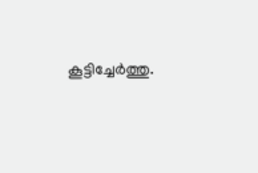കൂട്ടിച്ചേർത്തു.